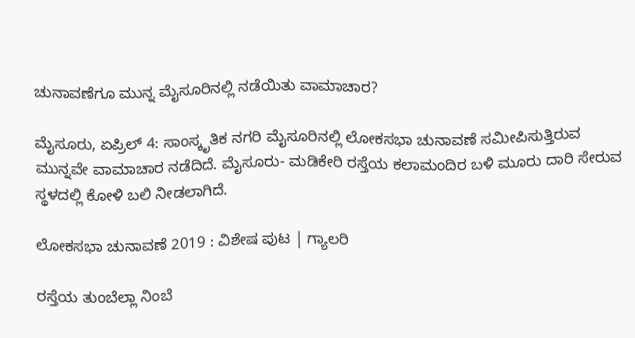ಚುನಾವಣೆಗೂ ಮುನ್ನ ಮೈಸೂರಿನಲ್ಲಿ ನಡೆಯಿತು ವಾಮಾಚಾರ?

ಮೈಸೂರು, ಏಪ್ರಿಲ್ 4: ಸಾಂಸ್ಕೃತಿಕ ನಗರಿ ಮೈಸೂರಿನಲ್ಲಿ ಲೋಕಸಭಾ ಚುನಾವಣೆ ಸಮೀಪಿಸುತ್ತಿರುವ ಮುನ್ನವೇ ವಾಮಾಚಾರ ನಡೆದಿದೆ. ಮೈಸೂರು- ಮಡಿಕೇರಿ ರಸ್ತೆಯ ಕಲಾಮಂದಿರ ಬಳಿ ಮೂರು ದಾರಿ ಸೇರುವ ಸ್ಥಳದಲ್ಲಿ ಕೋಳಿ ಬಲಿ ನೀಡಲಾಗಿದೆ.

ಲೋಕಸಭಾ ಚುನಾವಣೆ 2019 : ವಿಶೇಷ ಪುಟ | ಗ್ಯಾಲರಿ

ರಸ್ತೆಯ ತುಂಬೆಲ್ಲಾ ನಿಂಬೆ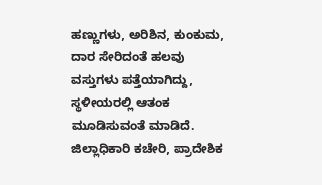ಹಣ್ಣುಗಳು, ಅರಿಶಿನ, ಕುಂಕುಮ, ದಾರ ಸೇರಿದಂತೆ ಹಲವು ವಸ್ತುಗಳು ಪತ್ತೆಯಾಗಿದ್ದು, ಸ್ಥಳೀಯರಲ್ಲಿ ಆತಂಕ ಮೂಡಿಸುವಂತೆ ಮಾಡಿದೆ. ಜಿಲ್ಲಾಧಿಕಾರಿ ಕಚೇರಿ, ಪ್ರಾದೇಶಿಕ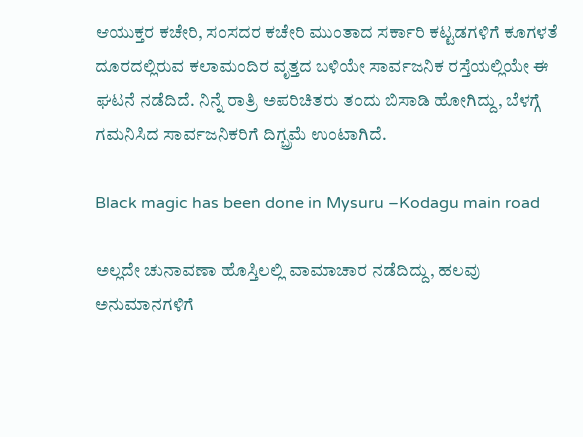ಆಯುಕ್ತರ ಕಚೇರಿ, ಸಂಸದರ ಕಚೇರಿ ಮುಂತಾದ ಸರ್ಕಾರಿ ಕಟ್ಟಡಗಳಿಗೆ ಕೂಗಳತೆ ದೂರದಲ್ಲಿರುವ ಕಲಾಮಂದಿರ ವೃತ್ತದ ಬಳಿಯೇ ಸಾರ್ವಜನಿಕ ರಸ್ತೆಯಲ್ಲಿಯೇ ಈ ಘಟನೆ ನಡೆದಿದೆ. ನಿನ್ನೆ ರಾತ್ರಿ ಅಪರಿಚಿತರು ತಂದು ಬಿಸಾಡಿ ಹೋಗಿದ್ದು, ಬೆಳಗ್ಗೆ ಗಮನಿಸಿದ ಸಾರ್ವಜನಿಕರಿಗೆ ದಿಗ್ಬ್ರಮೆ ಉಂಟಾಗಿದೆ.

Black magic has been done in Mysuru –Kodagu main road

ಅಲ್ಲದೇ ಚುನಾವಣಾ ಹೊಸ್ತಿಲಲ್ಲಿ ವಾಮಾಚಾರ ನಡೆದಿದ್ದು, ಹಲವು ಅನುಮಾನಗಳಿಗೆ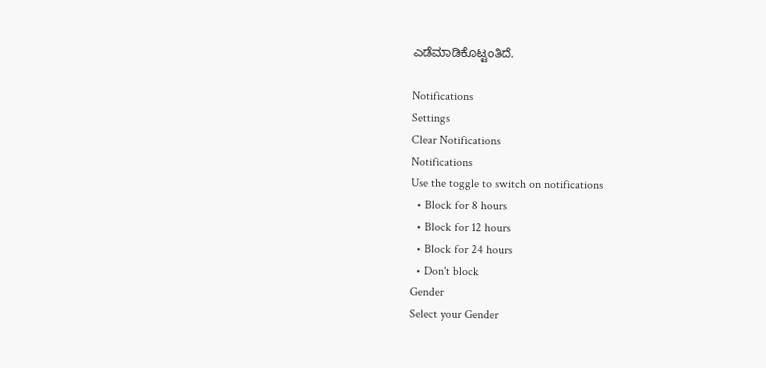ಎಡೆಮಾಡಿಕೊಟ್ಟಂತಿದೆ.

Notifications
Settings
Clear Notifications
Notifications
Use the toggle to switch on notifications
  • Block for 8 hours
  • Block for 12 hours
  • Block for 24 hours
  • Don't block
Gender
Select your Gender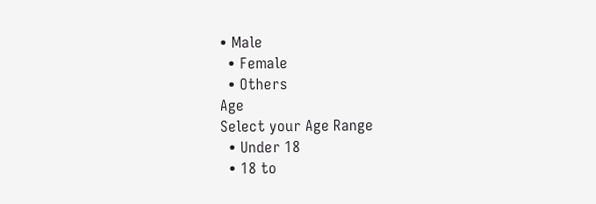• Male
  • Female
  • Others
Age
Select your Age Range
  • Under 18
  • 18 to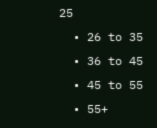25
  • 26 to 35
  • 36 to 45
  • 45 to 55
  • 55+